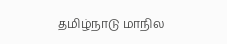தமிழ்நாடு மாநில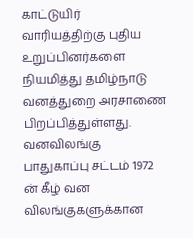காட்டுயிர் வாரியத்திற்கு புதிய உறுப்பினர்களை நியமித்து தமிழ்நாடு வனத்துறை அரசாணை பிறப்பித்துள்ளது.
வனவிலங்கு பாதுகாப்பு சட்டம் 1972 ன் கீழ் வன விலங்குகளுக்கான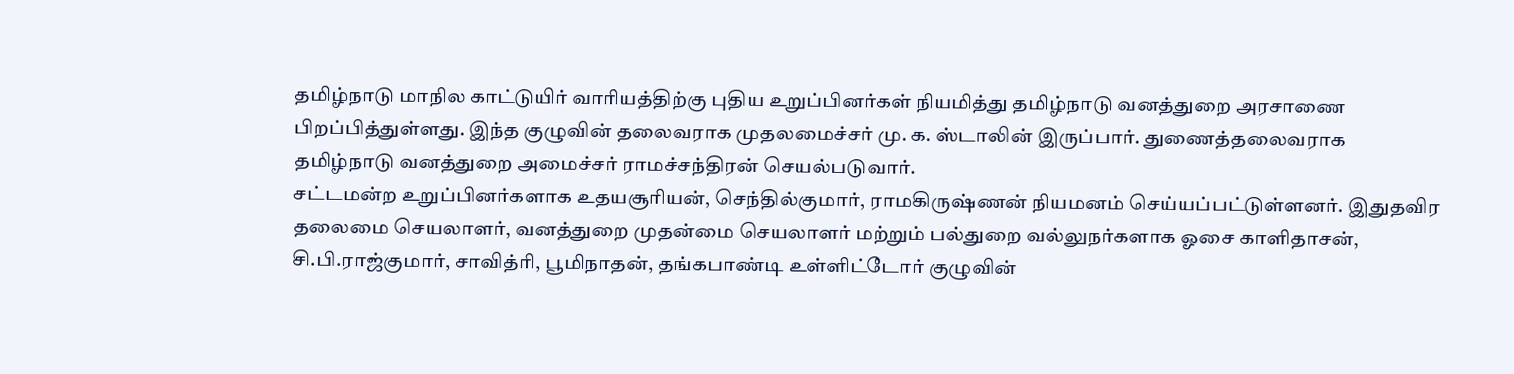தமிழ்நாடு மாநில காட்டுயிர் வாரியத்திற்கு புதிய உறுப்பினர்கள் நியமித்து தமிழ்நாடு வனத்துறை அரசாணை பிறப்பித்துள்ளது. இந்த குழுவின் தலைவராக முதலமைச்சர் மு. க. ஸ்டாலின் இருப்பார். துணைத்தலைவராக தமிழ்நாடு வனத்துறை அமைச்சர் ராமச்சந்திரன் செயல்படுவார்.
சட்டமன்ற உறுப்பினர்களாக உதயசூரியன், செந்தில்குமார், ராமகிருஷ்ணன் நியமனம் செய்யப்பட்டுள்ளனர். இதுதவிர தலைமை செயலாளர், வனத்துறை முதன்மை செயலாளர் மற்றும் பல்துறை வல்லுநர்களாக ஓசை காளிதாசன், சி.பி.ராஜ்குமார், சாவித்ரி, பூமிநாதன், தங்கபாண்டி உள்ளிட்டோர் குழுவின்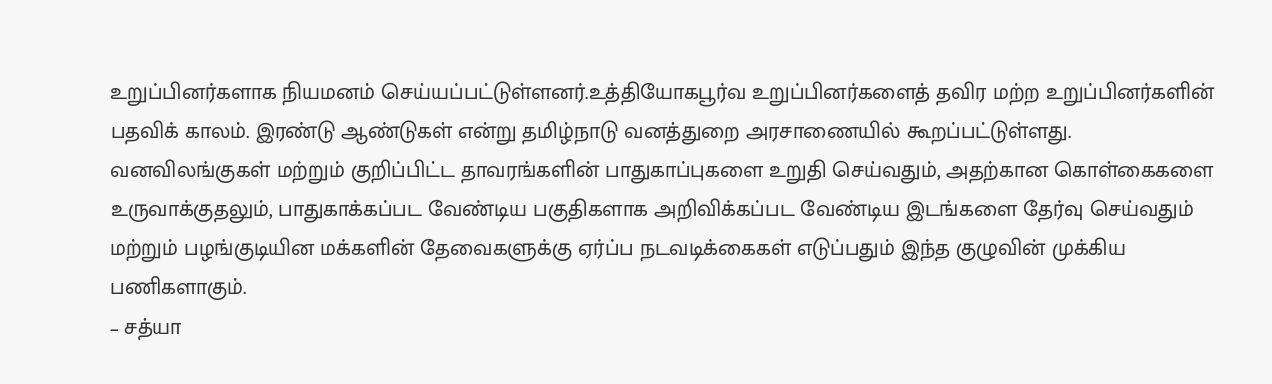உறுப்பினர்களாக நியமனம் செய்யப்பட்டுள்ளனர்.உத்தியோகபூர்வ உறுப்பினர்களைத் தவிர மற்ற உறுப்பினர்களின் பதவிக் காலம். இரண்டு ஆண்டுகள் என்று தமிழ்நாடு வனத்துறை அரசாணையில் கூறப்பட்டுள்ளது.
வனவிலங்குகள் மற்றும் குறிப்பிட்ட தாவரங்களின் பாதுகாப்புகளை உறுதி செய்வதும், அதற்கான கொள்கைகளை உருவாக்குதலும், பாதுகாக்கப்பட வேண்டிய பகுதிகளாக அறிவிக்கப்பட வேண்டிய இடங்களை தேர்வு செய்வதும் மற்றும் பழங்குடியின மக்களின் தேவைகளுக்கு ஏர்ப்ப நடவடிக்கைகள் எடுப்பதும் இந்த குழுவின் முக்கிய பணிகளாகும்.
– சத்யா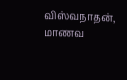விஸ்வநாதன், மாணவ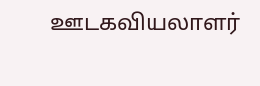ஊடகவியலாளர்